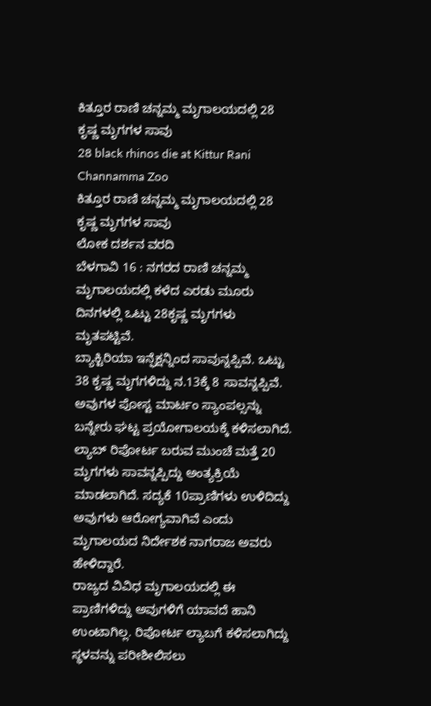ಕಿತ್ತೂರ ರಾಣಿ ಚನ್ನಮ್ಮ ಮೃಗಾಲಯದಲ್ಲಿ 28 ಕೃಷ್ಣ ಮೃಗಗಳ ಸಾವು
28 black rhinos die at Kittur Rani Channamma Zoo
ಕಿತ್ತೂರ ರಾಣಿ ಚನ್ನಮ್ಮ ಮೃಗಾಲಯದಲ್ಲಿ 28 ಕೃಷ್ಣ ಮೃಗಗಳ ಸಾವು
ಲೋಕ ದರ್ಶನ ವರದಿ
ಬೆಳಗಾವಿ 16 : ನಗರದ ರಾಣಿ ಚನ್ನಮ್ಮ ಮೃಗಾಲಯದಲ್ಲಿ ಕಳೆದ ಎರಡು ಮೂರು ದಿನಗಳಲ್ಲಿ ಒಟ್ಟು 28ಕೃಷ್ಣ ಮೃಗಗಳು ಮೃತಪಟ್ಟಿವೆ.
ಬ್ಯಾಕ್ಟಿರಿಯಾ ಇನ್ಫೆಕ್ಷನ್ನಿಂದ ಸಾವುನ್ನಪ್ಪಿವೆ. ಒಟ್ಟು 38 ಕೃಷ್ಣ ಮೃಗಗಳಿದ್ದು ನ.13ಕ್ಕೆ 8 ಸಾವನ್ನಪ್ಪಿವೆ. ಅವುಗಳ ಪೋಸ್ಟ ಮಾರ್ಟಂ ಸ್ಯಾಂಪಲ್ಸನ್ನು ಬನ್ನೇರು ಘಟ್ಟ ಪ್ರಯೋಗಾಲಯಕ್ಕೆ ಕಳಿಸಲಾಗಿದೆ. ಲ್ಯಾಬ್ ರಿಪೋರ್ಟ ಬರುವ ಮುಂಚೆ ಮತ್ತೆ 20 ಮೃಗಗಳು ಸಾವನ್ನಪ್ಪಿದ್ದು ಅಂತ್ಯಕ್ರಿಯೆ ಮಾಡಲಾಗಿದೆ. ಸದ್ಯಕೆ 10ಪ್ರಾಣಿಗಳು ಉಳಿದಿದ್ದು ಅವುಗಳು ಆರೋಗ್ಯವಾಗಿವೆ ಎಂದು ಮೃಗಾಲಯದ ನಿರ್ದೇಶಕ ನಾಗರಾಜ ಅವರು ಹೇಳಿದ್ದಾರೆ.
ರಾಜ್ಯದ ವಿವಿಧ ಮೃಗಾಲಯದಲ್ಲಿ ಈ ಪ್ರಾಣಿಗಳಿದ್ದು ಅವುಗಳಿಗೆ ಯಾವದೆ ಹಾನಿ ಉಂಟಾಗಿಲ್ಲ. ರಿಪೋರ್ಟ ಲ್ಯಾಬಗೆ ಕಳಿಸಲಾಗಿದ್ದು ಸ್ಥಳವನ್ನು ಪರೀಶೀಲಿಸಲು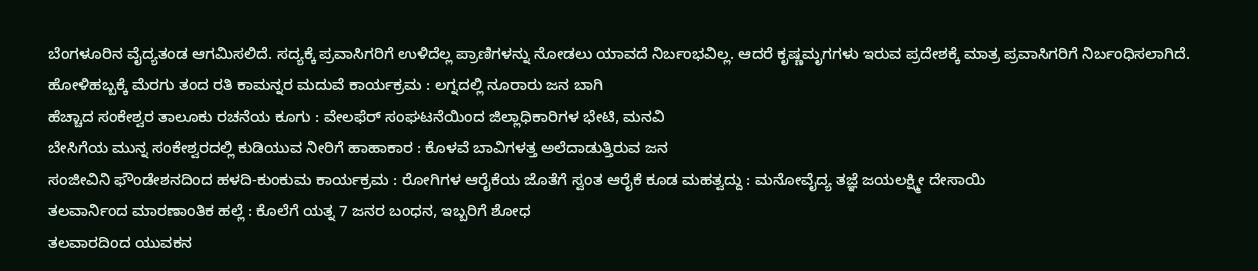ಬೆಂಗಳೂರಿನ ವೈದ್ಯತಂಡ ಆಗಮಿಸಲಿದೆ. ಸದ್ಯಕ್ಕೆ ಪ್ರವಾಸಿಗರಿಗೆ ಉಳಿದೆಲ್ಲ ಪ್ರಾಣಿಗಳನ್ನು ನೋಡಲು ಯಾವದೆ ನಿರ್ಬಂಭವಿಲ್ಲ. ಆದರೆ ಕೃಷ್ಣಮೃಗಗಳು ಇರುವ ಪ್ರದೇಶಕ್ಕೆ ಮಾತ್ರ ಪ್ರವಾಸಿಗರಿಗೆ ನಿರ್ಬಂಧಿಸಲಾಗಿದೆ.
ಹೋಳಿಹಬ್ಬಕ್ಕೆ ಮೆರಗು ತಂದ ರತಿ ಕಾಮನ್ನರ ಮದುವೆ ಕಾರ್ಯಕ್ರಮ : ಲಗ್ನದಲ್ಲಿ ನೂರಾರು ಜನ ಬಾಗಿ
ಹೆಚ್ಚಾದ ಸಂಕೇಶ್ವರ ತಾಲೂಕು ರಚನೆಯ ಕೂಗು : ವೇಲಫೆರ್ ಸಂಘಟನೆಯಿಂದ ಜಿಲ್ಲಾಧಿಕಾರಿಗಳ ಭೇಟಿ, ಮನವಿ
ಬೇಸಿಗೆಯ ಮುನ್ನ ಸಂಕೇಶ್ವರದಲ್ಲಿ ಕುಡಿಯುವ ನೀರಿಗೆ ಹಾಹಾಕಾರ : ಕೊಳವೆ ಬಾವಿಗಳತ್ತ ಅಲೆದಾಡುತ್ತಿರುವ ಜನ
ಸಂಜೀವಿನಿ ಫೌಂಡೇಶನದಿಂದ ಹಳದಿ-ಕುಂಕುಮ ಕಾರ್ಯಕ್ರಮ : ರೋಗಿಗಳ ಆರೈಕೆಯ ಜೊತೆಗೆ ಸ್ವಂತ ಆರೈಕೆ ಕೂಡ ಮಹತ್ವದ್ದು : ಮನೋವೈದ್ಯ ತಜ್ಞೆ ಜಯಲಕ್ಷ್ಮೀ ದೇಸಾಯಿ
ತಲವಾರ್ನಿಂದ ಮಾರಣಾಂತಿಕ ಹಲ್ಲೆ : ಕೊಲೆಗೆ ಯತ್ನ 7 ಜನರ ಬಂಧನ, ಇಬ್ಬರಿಗೆ ಶೋಧ
ತಲವಾರದಿಂದ ಯುವಕನ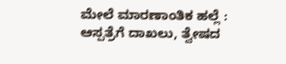ಮೇಲೆ ಮಾರಣಾಂತಿಕ ಹಲ್ಲೆ : ಆಸ್ಪತ್ರೆಗೆ ದಾಖಲು, ತ್ವೇಷದ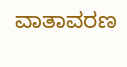ವಾತಾವರಣ